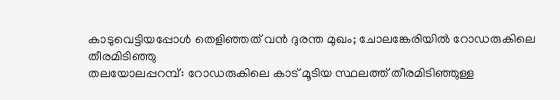കാടുവെട്ടിയപ്പോൾ തെളിഞ്ഞത് വൻ ദുരന്ത മുഖം; ചോലങ്കേരിയിൽ റോഡരുകിലെ തീരമിടിഞ്ഞു
തലയോലപ്പറമ്പ്: റോഡരുകിലെ കാട് മൂടിയ സ്ഥലത്ത് തീരമിടിഞ്ഞുള്ള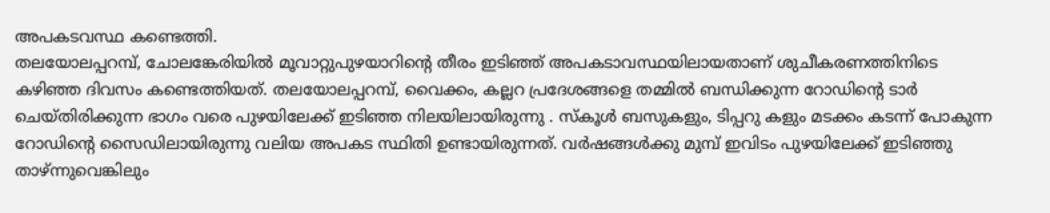അപകടവസ്ഥ കണ്ടെത്തി.
തലയോലപ്പറമ്പ്, ചോലങ്കേരിയിൽ മൂവാറ്റുപുഴയാറിന്റെ തീരം ഇടിഞ്ഞ് അപകടാവസ്ഥയിലായതാണ് ശുചീകരണത്തിനിടെ കഴിഞ്ഞ ദിവസം കണ്ടെത്തിയത്. തലയോലപ്പറമ്പ്, വൈക്കം, കല്ലറ പ്രദേശങ്ങളെ തമ്മിൽ ബന്ധിക്കുന്ന റോഡിന്റെ ടാർ ചെയ്തിരിക്കുന്ന ഭാഗം വരെ പുഴയിലേക്ക് ഇടിഞ്ഞ നിലയിലായിരുന്നു . സ്കൂൾ ബസുകളും, ടിപ്പറു കളും മടക്കം കടന്ന് പോകുന്ന റോഡിന്റെ സൈഡിലായിരുന്നു വലിയ അപകട സ്ഥിതി ഉണ്ടായിരുന്നത്. വർഷങ്ങൾക്കു മുമ്പ് ഇവിടം പുഴയിലേക്ക് ഇടിഞ്ഞു താഴ്ന്നുവെങ്കിലും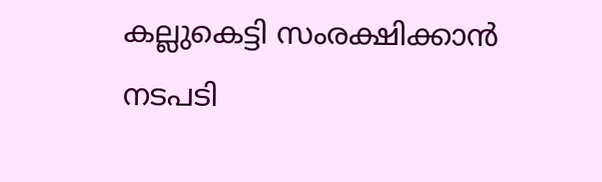കല്ലുകെട്ടി സംരക്ഷിക്കാൻ നടപടി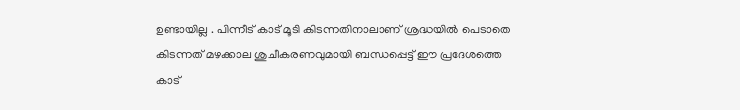ഉണ്ടായില്ല . പിന്നീട് കാട് മൂടി കിടന്നതിനാലാണ് ശ്രദ്ധയിൽ പെടാതെ കിടന്നത് മഴക്കാല ശുചീകരണവുമായി ബന്ധപ്പെട്ട് ഈ പ്രദേശത്തെ കാട്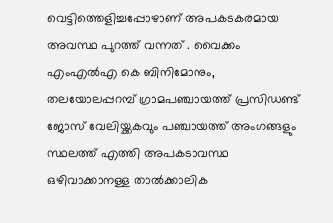വെട്ടിത്തെളിച്ചപ്പോഴാണ് അപകടകരമായ അവസ്ഥ പുറത്ത് വന്നത് . വൈക്കം എംഎൽഎ കെ ബിനിമോനും, തലയോലപ്പറമ്പ് ഗ്രാമപഞ്ചായത്ത് പ്രസിഡണ്ട് ജോസ് വേലിയ്ക്കകവും പഞ്ചായത്ത് അംഗങ്ങളും സ്ഥലത്ത് എത്തി അപകടാവസ്ഥ ഒഴിവാക്കാനള്ള താൽക്കാലിക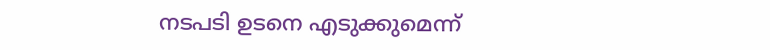നടപടി ഉടനെ എടുക്കുമെന്ന്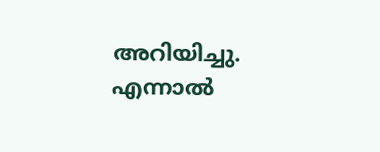അറിയിച്ചു. എന്നാൽ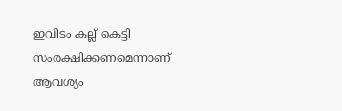ഇവിടം കല്ല് കെട്ടി സംരക്ഷിക്കണമെന്നാണ് ആവശ്യം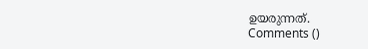ഉയരുന്നത്.
Comments ()